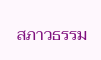สภาวธรรม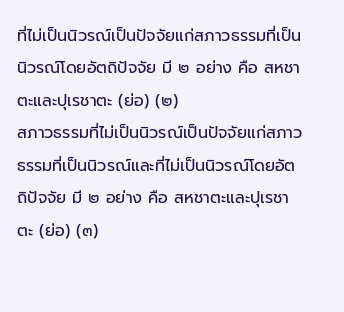ที่ไม่เป็นนิวรณ์เป็นปัจจัยแก่สภาวธรรมที่เป็นนิวรณ์โดยอัตถิปัจจัย มี ๒ อย่าง คือ สหชาตะและปุเรชาตะ (ย่อ) (๒)
สภาวธรรมที่ไม่เป็นนิวรณ์เป็นปัจจัยแก่สภาวธรรมที่เป็นนิวรณ์และที่ไม่เป็นนิวรณ์โดยอัตถิปัจจัย มี ๒ อย่าง คือ สหชาตะและปุเรชาตะ (ย่อ) (๓)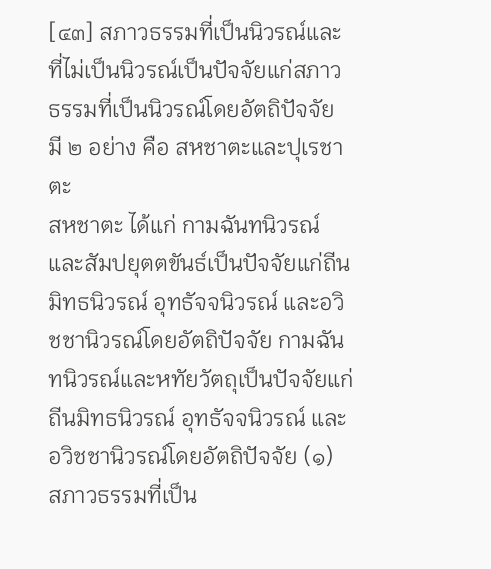[๔๓] สภาวธรรมที่เป็นนิวรณ์และที่ไม่เป็นนิวรณ์เป็นปัจจัยแก่สภาวธรรมที่เป็นนิวรณ์โดยอัตถิปัจจัย มี ๒ อย่าง คือ สหชาตะและปุเรชาตะ
สหชาตะ ได้แก่ กามฉันทนิวรณ์และสัมปยุตตขันธ์เป็นปัจจัยแก่ถีนมิทธนิวรณ์ อุทธัจจนิวรณ์ และอวิชชานิวรณ์โดยอัตถิปัจจัย กามฉันทนิวรณ์และหทัยวัตถุเป็นปัจจัยแก่ถีนมิทธนิวรณ์ อุทธัจจนิวรณ์ และอวิชชานิวรณ์โดยอัตถิปัจจัย (๑)
สภาวธรรมที่เป็น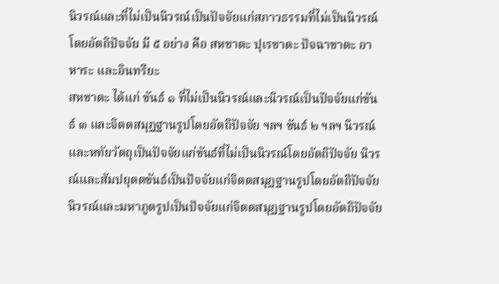นิวรณ์และที่ไม่เป็นนิวรณ์เป็นปัจจัยแก่สภาวธรรมที่ไม่เป็นนิวรณ์โดยอัตถิปัจจัย มี ๕ อย่าง คือ สหชาตะ ปุเรชาตะ ปัจฉาชาตะ อาหาระ และอินทรียะ
สหชาตะ ได้แก่ ขันธ์ ๑ ที่ไม่เป็นนิวรณ์และนิวรณ์เป็นปัจจัยแก่ขันธ์ ๓ และจิตตสมุฏฐานรูปโดยอัตถิปัจจัย ฯลฯ ขันธ์ ๒ ฯลฯ นิวรณ์และหทัยวัตถุเป็นปัจจัยแก่ขันธ์ที่ไม่เป็นนิวรณ์โดยอัตถิปัจจัย นิวรณ์และสัมปยุตตขันธ์เป็นปัจจัยแก่จิตตสมุฏฐานรูปโดยอัตถิปัจจัย นิวรณ์และมหาภูตรูปเป็นปัจจัยแก่จิตตสมุฏฐานรูปโดยอัตถิปัจจัย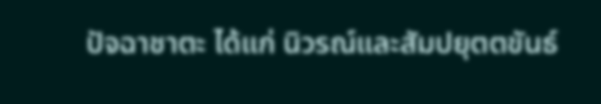ปัจฉาชาตะ ได้แก่ นิวรณ์และสัมปยุตตขันธ์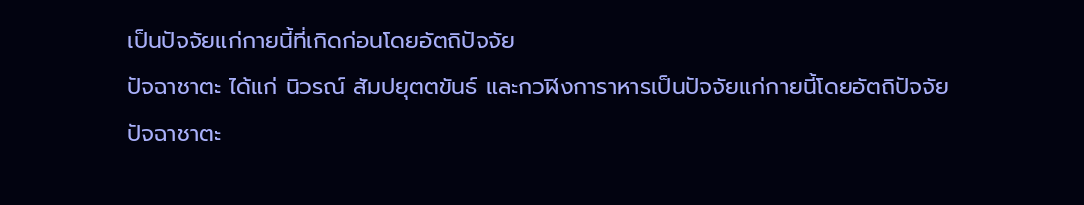เป็นปัจจัยแก่กายนี้ที่เกิดก่อนโดยอัตถิปัจจัย
ปัจฉาชาตะ ได้แก่ นิวรณ์ สัมปยุตตขันธ์ และกวฬิงการาหารเป็นปัจจัยแก่กายนี้โดยอัตถิปัจจัย
ปัจฉาชาตะ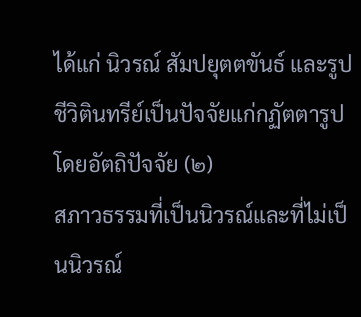ได้แก่ นิวรณ์ สัมปยุตตขันธ์ และรูปชีวิตินทรีย์เป็นปัจจัยแก่กฏัตตารูปโดยอัตถิปัจจัย (๒)
สภาวธรรมที่เป็นนิวรณ์และที่ไม่เป็นนิวรณ์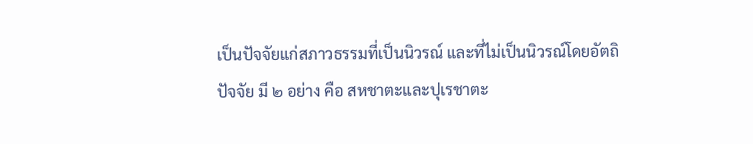เป็นปัจจัยแก่สภาวธรรมที่เป็นนิวรณ์ และที่ไม่เป็นนิวรณ์โดยอัตถิปัจจัย มี ๒ อย่าง คือ สหชาตะและปุเรชาตะ